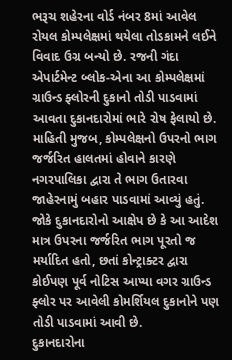ભરૂચ શહેરના વોર્ડ નંબર 8માં આવેલ રોયલ કોમ્પલેક્ષમાં થયેલા તોડકામને લઈને વિવાદ ઉગ્ર બન્યો છે. રજની ગંદા એપાર્ટમેન્ટ બ્લોક-એના આ કોમ્પલેક્ષમાં ગ્રાઉન્ડ ફ્લોરની દુકાનો તોડી પાડવામાં આવતા દુકાનદારોમાં ભારે રોષ ફેલાયો છે.
માહિતી મુજબ, કોમ્પલેક્ષનો ઉપરનો ભાગ જર્જરિત હાલતમાં હોવાને કારણે નગરપાલિકા દ્વારા તે ભાગ ઉતારવા જાહેરનામું બહાર પાડવામાં આવ્યું હતું. જોકે દુકાનદારોનો આક્ષેપ છે કે આ આદેશ માત્ર ઉપરના જર્જરિત ભાગ પૂરતો જ મર્યાદિત હતો, છતાં કોન્ટ્રાક્ટર દ્વારા કોઈપણ પૂર્વ નોટિસ આપ્યા વગર ગ્રાઉન્ડ ફ્લોર પર આવેલી કોમર્શિયલ દુકાનોને પણ તોડી પાડવામાં આવી છે.
દુકાનદારોના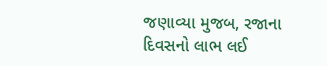જણાવ્યા મુજબ, રજાના દિવસનો લાભ લઈ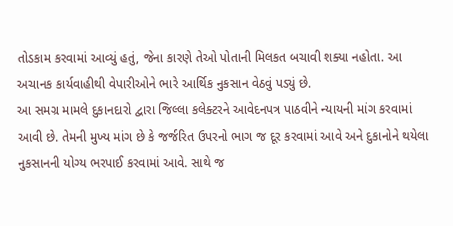તોડકામ કરવામાં આવ્યું હતું, જેના કારણે તેઓ પોતાની મિલકત બચાવી શક્યા નહોતા. આ અચાનક કાર્યવાહીથી વેપારીઓને ભારે આર્થિક નુકસાન વેઠવું પડ્યું છે.
આ સમગ્ર મામલે દુકાનદારો દ્વારા જિલ્લા કલેક્ટરને આવેદનપત્ર પાઠવીને ન્યાયની માંગ કરવામાં આવી છે. તેમની મુખ્ય માંગ છે કે જર્જરિત ઉપરનો ભાગ જ દૂર કરવામાં આવે અને દુકાનોને થયેલા નુકસાનની યોગ્ય ભરપાઈ કરવામાં આવે. સાથે જ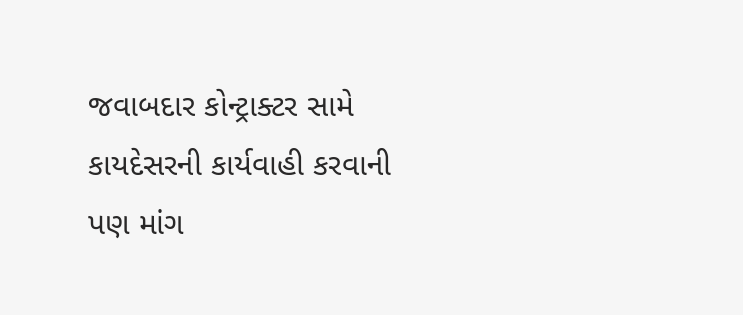જવાબદાર કોન્ટ્રાક્ટર સામે કાયદેસરની કાર્યવાહી કરવાની પણ માંગ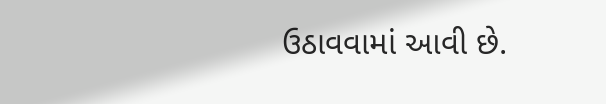ઉઠાવવામાં આવી છે.